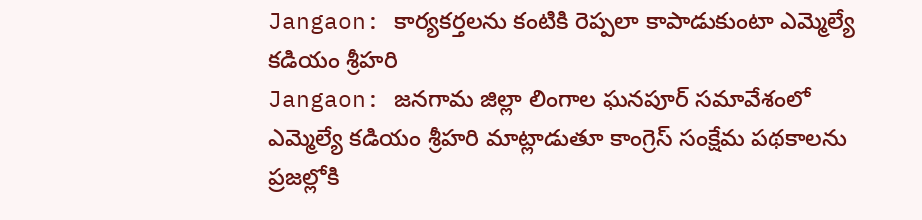Jangaon: కార్యకర్తలను కంటికి రెప్పలా కాపాడుకుంటా ఎమ్మెల్యే కడియం శ్రీహరి
Jangaon: జనగామ జిల్లా లింగాల ఘనపూర్ సమావేశంలో ఎమ్మెల్యే కడియం శ్రీహరి మాట్లాడుతూ కాంగ్రెస్ సంక్షేమ పథకాలను ప్రజల్లోకి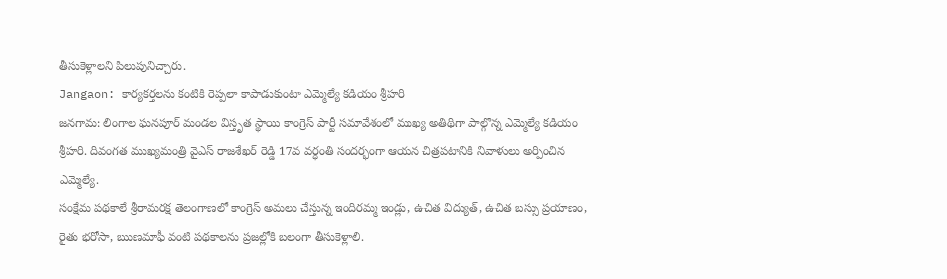తీసుకెళ్లాలని పిలుపునిచ్చారు.
Jangaon: కార్యకర్తలను కంటికి రెప్పలా కాపాడుకుంటా ఎమ్మెల్యే కడియం శ్రీహరి
జనగామ: లింగాల ఘనపూర్ మండల విస్తృత స్థాయి కాంగ్రెస్ పార్టీ సమావేశంలో ముఖ్య అతిథిగా పాల్గొన్న ఎమ్మెల్యే కడియం శ్రీహరి. దివంగత ముఖ్యమంత్రి వైఎస్ రాజశేఖర్ రెడ్డి 17వ వర్ధంతి సందర్భంగా ఆయన చిత్రపటానికి నివాళులు అర్పించిన ఎమ్మెల్యే.
సంక్షేమ పథకాలే శ్రీరామరక్ష తెలంగాణలో కాంగ్రెస్ అమలు చేస్తున్న ఇందిరమ్మ ఇండ్లు, ఉచిత విద్యుత్, ఉచిత బస్సు ప్రయాణం, రైతు భరోసా, ఋణమాఫీ వంటి పథకాలను ప్రజల్లోకి బలంగా తీసుకెళ్లాలి.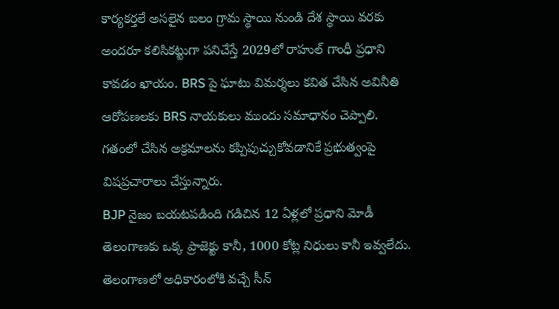కార్యకర్తలే అసలైన బలం గ్రామ స్థాయి నుండి దేశ స్థాయి వరకు అందరూ కలిసికట్టుగా పనిచేస్తే 2029లో రాహుల్ గాంధీ ప్రధాని కావడం ఖాయం. BRS పై ఘాటు విమర్శలు కవిత చేసిన అవినీతి ఆరోపణలకు BRS నాయకులు ముందు సమాధానం చెప్పాలి. గతంలో చేసిన అక్రమాలను కప్పిపుచ్చుకోవడానికే ప్రభుత్వంపై విషప్రచారాలు చేస్తున్నారు.
BJP నైజం బయటపడింది గడిచిన 12 ఏళ్లలో ప్రధాని మోడీ తెలంగాణకు ఒక్క ప్రాజెక్టు కానీ, 1000 కోట్ల నిధులు కానీ ఇవ్వలేదు. తెలంగాణలో అధికారంలోకి వచ్చే సీన్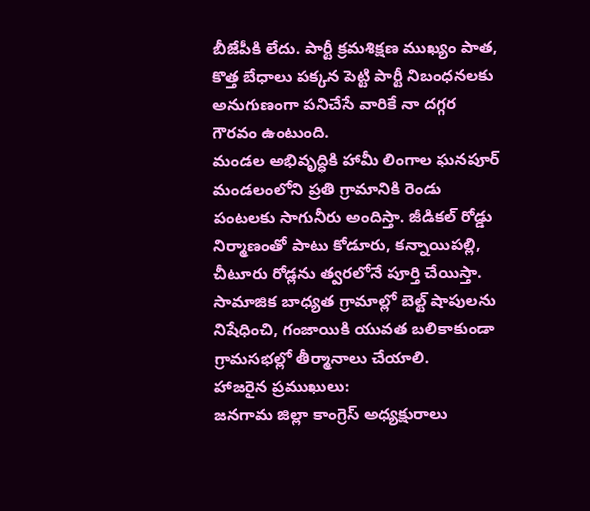బీజేపీకి లేదు. పార్టీ క్రమశిక్షణ ముఖ్యం పాత, కొత్త బేధాలు పక్కన పెట్టి పార్టీ నిబంధనలకు అనుగుణంగా పనిచేసే వారికే నా దగ్గర గౌరవం ఉంటుంది.
మండల అభివృద్ధికి హామీ లింగాల ఘనపూర్ మండలంలోని ప్రతి గ్రామానికి రెండు పంటలకు సాగునీరు అందిస్తా. జీడికల్ రోడ్డు నిర్మాణంతో పాటు కోడూరు, కన్నాయిపల్లి, చీటూరు రోడ్లను త్వరలోనే పూర్తి చేయిస్తా. సామాజిక బాధ్యత గ్రామాల్లో బెల్ట్ షాపులను నిషేధించి, గంజాయికి యువత బలికాకుండా గ్రామసభల్లో తీర్మానాలు చేయాలి.
హాజరైన ప్రముఖులు:
జనగామ జిల్లా కాంగ్రెస్ అధ్యక్షురాలు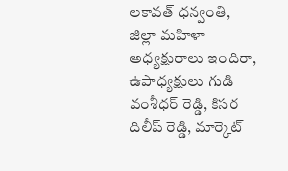లకావత్ ధన్వంతి, జిల్లా మహిళా అధ్యక్షురాలు ఇందిరా, ఉపాధ్యక్షులు గుడి వంశీధర్ రెడ్డి, కిసర దిలీప్ రెడ్డి, మార్కెట్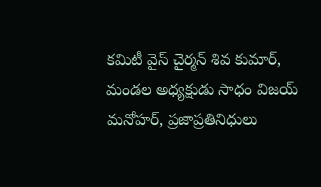కమిటీ వైస్ చైర్మన్ శివ కుమార్, మండల అధ్యక్షుడు సాధం విజయ్ మనోహర్, ప్రజాప్రతినిధులు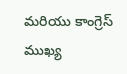మరియు కాంగ్రెస్ ముఖ్య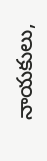నాయకులు,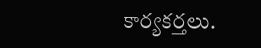కార్యకర్తలు.